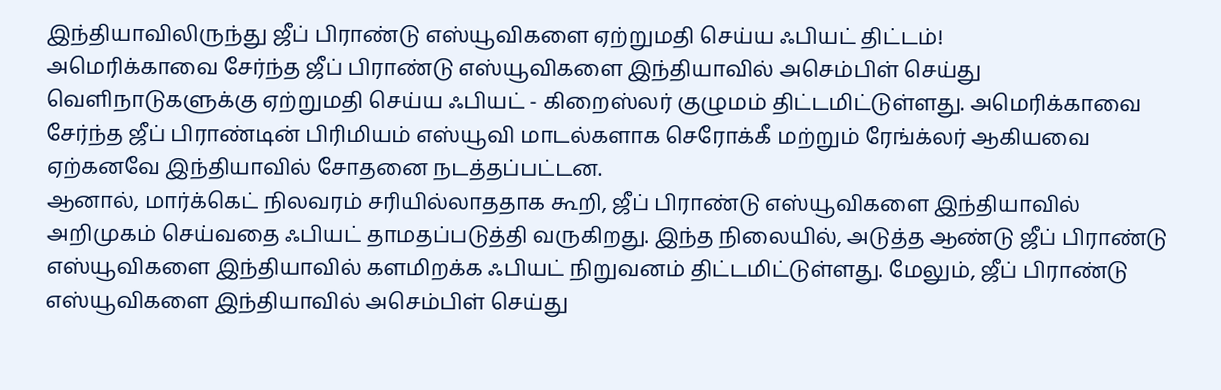இந்தியாவிலிருந்து ஜீப் பிராண்டு எஸ்யூவிகளை ஏற்றுமதி செய்ய ஃபியட் திட்டம்!
அமெரிக்காவை சேர்ந்த ஜீப் பிராண்டு எஸ்யூவிகளை இந்தியாவில் அசெம்பிள் செய்து வெளிநாடுகளுக்கு ஏற்றுமதி செய்ய ஃபியட் - கிறைஸ்லர் குழுமம் திட்டமிட்டுள்ளது. அமெரிக்காவை சேர்ந்த ஜீப் பிராண்டின் பிரிமியம் எஸ்யூவி மாடல்களாக செரோக்கீ மற்றும் ரேங்க்லர் ஆகியவை ஏற்கனவே இந்தியாவில் சோதனை நடத்தப்பட்டன.
ஆனால், மார்க்கெட் நிலவரம் சரியில்லாததாக கூறி, ஜீப் பிராண்டு எஸ்யூவிகளை இந்தியாவில் அறிமுகம் செய்வதை ஃபியட் தாமதப்படுத்தி வருகிறது. இந்த நிலையில், அடுத்த ஆண்டு ஜீப் பிராண்டு எஸ்யூவிகளை இந்தியாவில் களமிறக்க ஃபியட் நிறுவனம் திட்டமிட்டுள்ளது. மேலும், ஜீப் பிராண்டு எஸ்யூவிகளை இந்தியாவில் அசெம்பிள் செய்து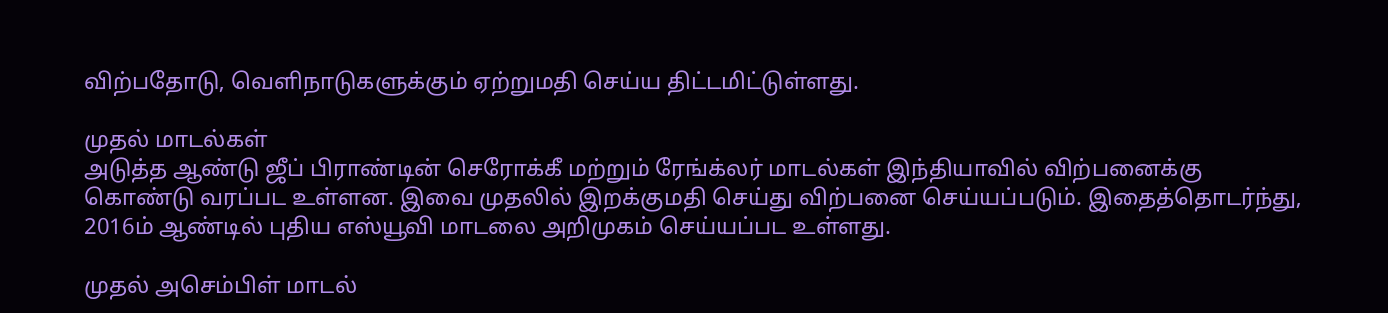விற்பதோடு, வெளிநாடுகளுக்கும் ஏற்றுமதி செய்ய திட்டமிட்டுள்ளது.

முதல் மாடல்கள்
அடுத்த ஆண்டு ஜீப் பிராண்டின் செரோக்கீ மற்றும் ரேங்க்லர் மாடல்கள் இந்தியாவில் விற்பனைக்கு கொண்டு வரப்பட உள்ளன. இவை முதலில் இறக்குமதி செய்து விற்பனை செய்யப்படும். இதைத்தொடர்ந்து, 2016ம் ஆண்டில் புதிய எஸ்யூவி மாடலை அறிமுகம் செய்யப்பட உள்ளது.

முதல் அசெம்பிள் மாடல்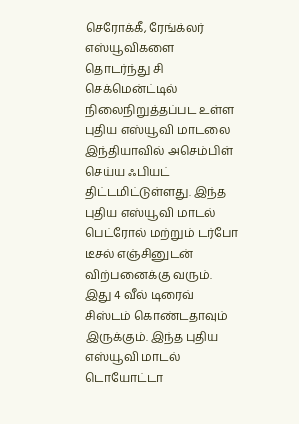செரோக்கீ, ரேங்க்லர் எஸ்யூவிகளை தொடர்ந்து சி செக்மென்ட்டில் நிலைநிறுத்தப்பட உள்ள புதிய எஸ்யூவி மாடலை இந்தியாவில் அசெம்பிள் செய்ய ஃபியட் திட்டமிட்டுள்ளது. இந்த புதிய எஸ்யூவி மாடல் பெட்ரோல் மற்றும் டர்போ டீசல் எஞ்சினுடன் விற்பனைக்கு வரும். இது 4 வீல் டிரைவ் சிஸ்டம் கொண்டதாவும் இருக்கும். இந்த புதிய எஸ்யூவி மாடல் டொயோட்டா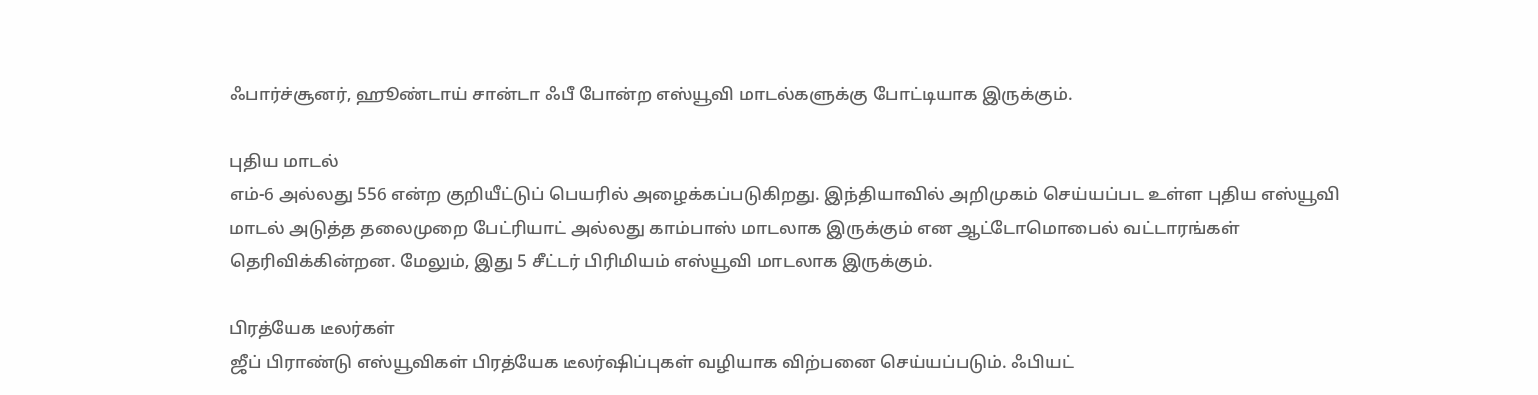ஃபார்ச்சூனர், ஹூண்டாய் சான்டா ஃபீ போன்ற எஸ்யூவி மாடல்களுக்கு போட்டியாக இருக்கும்.

புதிய மாடல்
எம்-6 அல்லது 556 என்ற குறியீட்டுப் பெயரில் அழைக்கப்படுகிறது. இந்தியாவில் அறிமுகம் செய்யப்பட உள்ள புதிய எஸ்யூவி மாடல் அடுத்த தலைமுறை பேட்ரியாட் அல்லது காம்பாஸ் மாடலாக இருக்கும் என ஆட்டோமொபைல் வட்டாரங்கள் தெரிவிக்கின்றன. மேலும், இது 5 சீட்டர் பிரிமியம் எஸ்யூவி மாடலாக இருக்கும்.

பிரத்யேக டீலர்கள்
ஜீப் பிராண்டு எஸ்யூவிகள் பிரத்யேக டீலர்ஷிப்புகள் வழியாக விற்பனை செய்யப்படும். ஃபியட்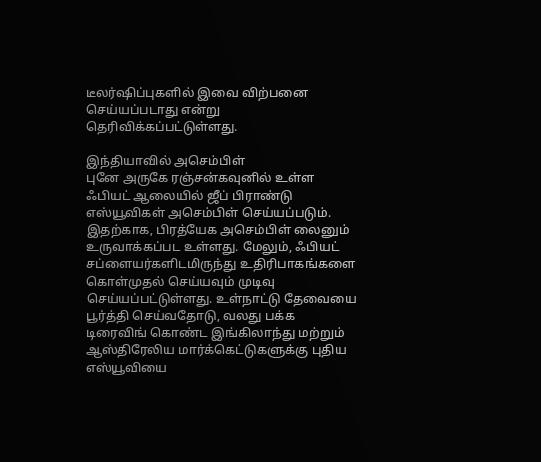டீலர்ஷிப்புகளில் இவை விற்பனை செய்யப்படாது என்று தெரிவிக்கப்பட்டுள்ளது.

இந்தியாவில் அசெம்பிள்
புனே அருகே ரஞ்சன்கவுனில் உள்ள ஃபியட் ஆலையில் ஜீப் பிராண்டு எஸ்யூவிகள் அசெம்பிள் செய்யப்படும். இதற்காக, பிரத்யேக அசெம்பிள் லைனும் உருவாக்கப்பட உள்ளது. மேலும், ஃபியட் சப்ளையர்களிடமிருந்து உதிரிபாகங்களை கொள்முதல் செய்யவும் முடிவு செய்யப்பட்டுள்ளது. உள்நாட்டு தேவையை பூர்த்தி செய்வதோடு, வலது பக்க டிரைவிங் கொண்ட இங்கிலாந்து மற்றும் ஆஸ்திரேலிய மார்க்கெட்டுகளுக்கு புதிய எஸ்யூவியை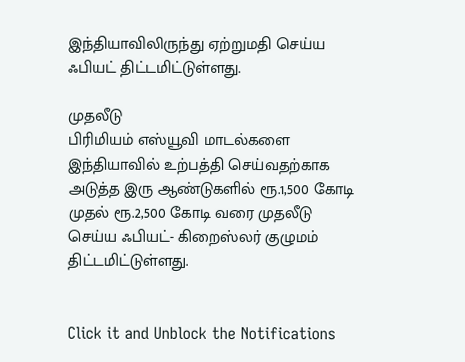இந்தியாவிலிருந்து ஏற்றுமதி செய்ய ஃபியட் திட்டமிட்டுள்ளது.

முதலீடு
பிரிமியம் எஸ்யூவி மாடல்களை இந்தியாவில் உற்பத்தி செய்வதற்காக அடுத்த இரு ஆண்டுகளில் ரூ.1,500 கோடி முதல் ரூ.2,500 கோடி வரை முதலீடு செய்ய ஃபியட்- கிறைஸ்லர் குழுமம் திட்டமிட்டுள்ளது.


Click it and Unblock the Notifications